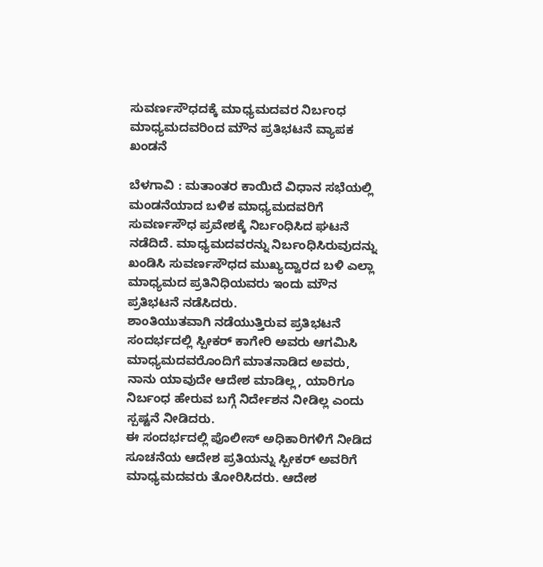ಸುವರ್ಣಸೌಧದಕ್ಕೆ ಮಾಧ್ಯಮದವರ ನಿರ್ಬಂಧ ಮಾಧ್ಯಮದವರಿಂದ ಮೌನ ಪ್ರತಿಭಟನೆ ವ್ಯಾಪಕ ಖಂಡನೆ

ಬೆಳಗಾವಿ : ಮತಾಂತರ ಕಾಯಿದೆ ವಿಧಾನ ಸಭೆಯಲ್ಲಿ ಮಂಡನೆಯಾದ ಬಳಿಕ ಮಾಧ್ಯಮದವರಿಗೆ ಸುವರ್ಣಸೌಧ ಪ್ರವೇಶಕ್ಕೆ ನಿರ್ಬಂಧಿಸಿದ ಘಟನೆ ನಡೆದಿದೆ. ಮಾಧ್ಯಮದವರನ್ನು ನಿರ್ಬಂಧಿಸಿರುವುದನ್ನು ಖಂಡಿಸಿ ಸುವರ್ಣಸೌಧದ ಮುಖ್ಯದ್ವಾರದ ಬಳಿ ಎಲ್ಲಾ ಮಾಧ್ಯಮದ ಪ್ರತಿನಿಧಿಯವರು ಇಂದು ಮೌನ ಪ್ರತಿಭಟನೆ ನಡೆಸಿದರು.
ಶಾಂತಿಯುತವಾಗಿ ನಡೆಯುತ್ತಿರುವ ಪ್ರತಿಭಟನೆ ಸಂದರ್ಭದಲ್ಲಿ ಸ್ಪೀಕರ್ ಕಾಗೇರಿ ಅವರು ಆಗಮಿಸಿ ಮಾಧ್ಯಮದವರೊಂದಿಗೆ ಮಾತನಾಡಿದ ಅವರು, ನಾನು ಯಾವುದೇ ಆದೇಶ ಮಾಡಿಲ್ಲ, ಯಾರಿಗೂ ನಿರ್ಬಂಧ‌ ಹೇರುವ ಬಗ್ಗೆ ನಿರ್ದೇಶನ ನೀಡಿಲ್ಲ ಎಂದು ಸ್ಪಷ್ಟನೆ ನೀಡಿದರು.
ಈ ಸಂದರ್ಭದಲ್ಲಿ ಪೊಲೀಸ್ ಅಧಿಕಾರಿಗಳಿಗೆ ನೀಡಿದ ಸೂಚನೆಯ ಆದೇಶ ಪ್ರತಿಯನ್ನು ಸ್ಪೀಕರ್ ಅವರಿಗೆ ಮಾಧ್ಯಮದವರು ತೋರಿಸಿದರು. ಆದೇಶ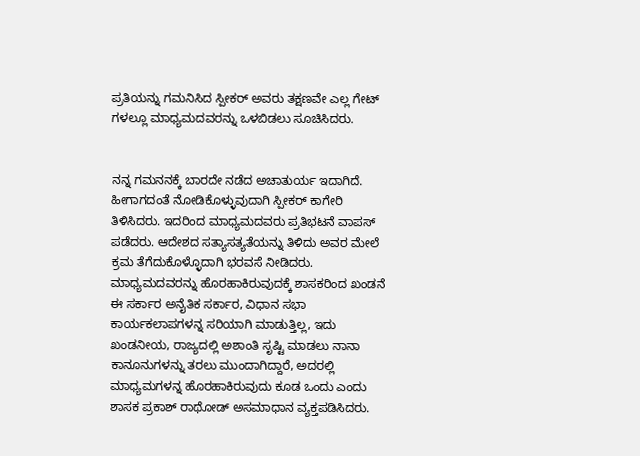ಪ್ರತಿಯನ್ನು ಗಮನಿಸಿದ ಸ್ಪೀಕರ್ ಅವರು ತಕ್ಷಣವೇ ಎಲ್ಲ ಗೇಟ್ ಗಳಲ್ಲೂ ಮಾಧ್ಯಮದವರನ್ನು ಒಳಬಿಡಲು ಸೂಚಿಸಿದರು.


ನನ್ನ ಗಮನನಕ್ಕೆ ಬಾರದೇ ನಡೆದ ಅಚಾತುರ್ಯ ಇದಾಗಿದೆ. ಹೀಗಾಗದಂತೆ ನೋಡಿಕೊಳ್ಳುವುದಾಗಿ ಸ್ಪೀಕರ್ ಕಾಗೇರಿ ತಿಳಿಸಿದರು. ಇದರಿಂದ ಮಾಧ್ಯಮದವರು ಪ್ರತಿಭಟನೆ ವಾಪಸ್ ಪಡೆದರು. ಆದೇಶದ ಸತ್ಯಾಸತ್ಯತೆಯನ್ನು ತಿಳಿದು ಅವರ ಮೇಲೆ ಕ್ರಮ ತೆಗೆದುಕೊಳ್ಳೊದಾಗಿ ಭರವಸೆ ನೀಡಿದರು.
ಮಾಧ್ಯಮದವರನ್ನು ಹೊರಹಾಕಿರುವುದಕ್ಕೆ ಶಾಸಕರಿಂದ ಖಂಡನೆ
ಈ ಸರ್ಕಾರ ಅನೈತಿಕ ಸರ್ಕಾರ, ವಿಧಾನ ಸಭಾ ಕಾರ್ಯಕಲಾಪಗಳನ್ನ ಸರಿಯಾಗಿ ಮಾಡುತ್ತಿಲ್ಲ, ಇದು ಖಂಡನೀಯ, ರಾಜ್ಯದಲ್ಲಿ ಅಶಾಂತಿ ಸೃಷ್ಟಿ ಮಾಡಲು ನಾನಾ ಕಾನೂನುಗಳನ್ನು ತರಲು ಮುಂದಾಗಿದ್ದಾರೆ, ಅದರಲ್ಲಿ ಮಾಧ್ಯಮಗಳನ್ನ ಹೊರಹಾಕಿರುವುದು ಕೂಡ ಒಂದು ಎಂದು ಶಾಸಕ ಪ್ರಕಾಶ್ ರಾಥೋಡ್ ಅಸಮಾಧಾನ ವ್ಯಕ್ತಪಡಿಸಿದರು.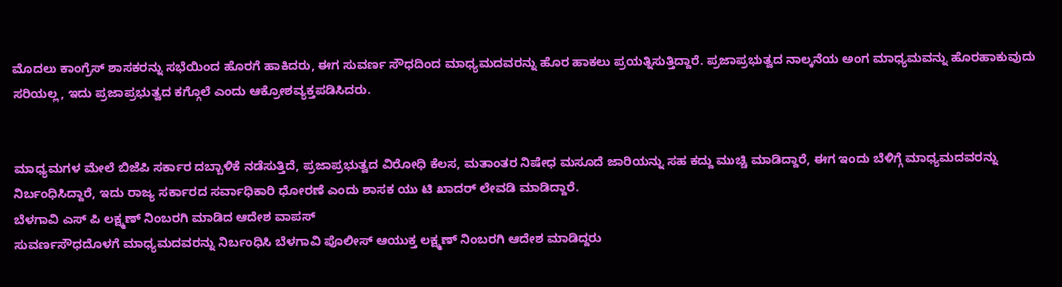ಮೊದಲು ಕಾಂಗ್ರೆಸ್ ಶಾಸಕರನ್ನು ಸಭೆಯಿಂದ ಹೊರಗೆ ಹಾಕಿದರು, ಈಗ ಸುವರ್ಣ ಸೌಧದಿಂದ ಮಾಧ್ಯಮದವರನ್ನು ಹೊರ ಹಾಕಲು ಪ್ರಯತ್ನಿಸುತ್ತಿದ್ದಾರೆ. ಪ್ರಜಾಪ್ರಭುತ್ವದ ನಾಲ್ಕನೆಯ ಅಂಗ ಮಾಧ್ಯಮವನ್ನು ಹೊರಹಾಕುವುದು ಸರಿಯಲ್ಲ, ಇದು ಪ್ರಜಾಪ್ರಭುತ್ವದ ಕಗ್ಗೊಲೆ ಎಂದು ಆಕ್ರೋಶವ್ಯಕ್ತಪಡಿಸಿದರು.


ಮಾಧ್ಯಮಗಳ ಮೇಲೆ ಬಿಜೆಪಿ ಸರ್ಕಾರ ದಬ್ಬಾಳಿಕೆ ನಡೆಸುತ್ತಿದೆ, ಪ್ರಜಾಪ್ರಭುತ್ವದ ವಿರೋಧಿ ಕೆಲಸ, ಮತಾಂತರ ನಿಷೇಧ ಮಸೂದೆ ಜಾರಿಯನ್ನು ಸಹ ಕದ್ದು ಮುಚ್ಚಿ ಮಾಡಿದ್ದಾರೆ, ಈಗ ಇಂದು ಬೆಳಿಗ್ಗೆ ಮಾಧ್ಯಮದವರನ್ನು ನಿರ್ಬಂಧಿಸಿದ್ದಾರೆ, ಇದು ರಾಜ್ಯ ಸರ್ಕಾರದ ಸರ್ವಾಧಿಕಾರಿ ಧೋರಣೆ ಎಂದು ಶಾಸಕ ಯು ಟಿ ಖಾದರ್ ಲೇವಡಿ ಮಾಡಿದ್ದಾರೆ.
ಬೆಳಗಾವಿ ಎಸ್ ಪಿ ಲಕ್ಷ್ಮಣ್ ನಿಂಬರಗಿ ಮಾಡಿದ ಆದೇಶ ವಾಪಸ್
ಸುವರ್ಣಸೌಧದೊಳಗೆ ಮಾಧ್ಯಮದವರನ್ನು ನಿರ್ಬಂಧಿಸಿ ಬೆಳಗಾವಿ ಪೊಲೀಸ್ ಆಯುಕ್ತ ಲಕ್ಷ್ಮಣ್ ನಿಂಬರಗಿ ಆದೇಶ ಮಾಡಿದ್ದರು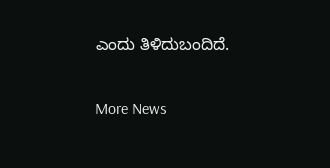ಎಂದು ತಿಳಿದುಬಂದಿದೆ.

More News